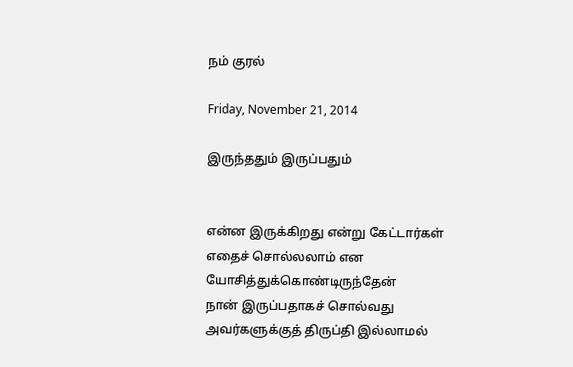நம் குரல்

Friday, November 21, 2014

இருந்ததும் இருப்பதும்


என்ன இருக்கிறது என்று கேட்டார்கள்
எதைச் சொல்லலாம் என யோசித்துக்கொண்டிருந்தேன்
நான் இருப்பதாகச் சொல்வது
அவர்களுக்குத் திருப்தி இல்லாமல்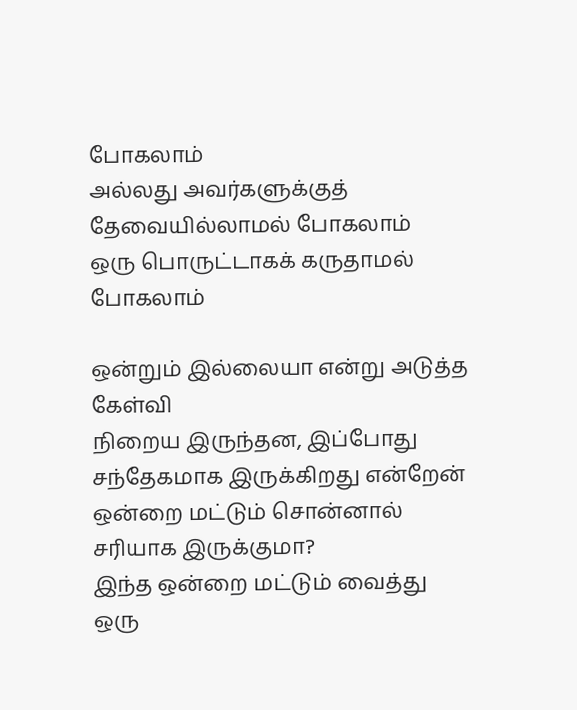போகலாம்
அல்லது அவர்களுக்குத் தேவையில்லாமல் போகலாம்
ஒரு பொருட்டாகக் கருதாமல் போகலாம்

ஒன்றும் இல்லையா என்று அடுத்த கேள்வி
நிறைய இருந்தன, இப்போது சந்தேகமாக இருக்கிறது என்றேன்
ஒன்றை மட்டும் சொன்னால் சரியாக இருக்குமா?
இந்த ஒன்றை மட்டும் வைத்து ஒரு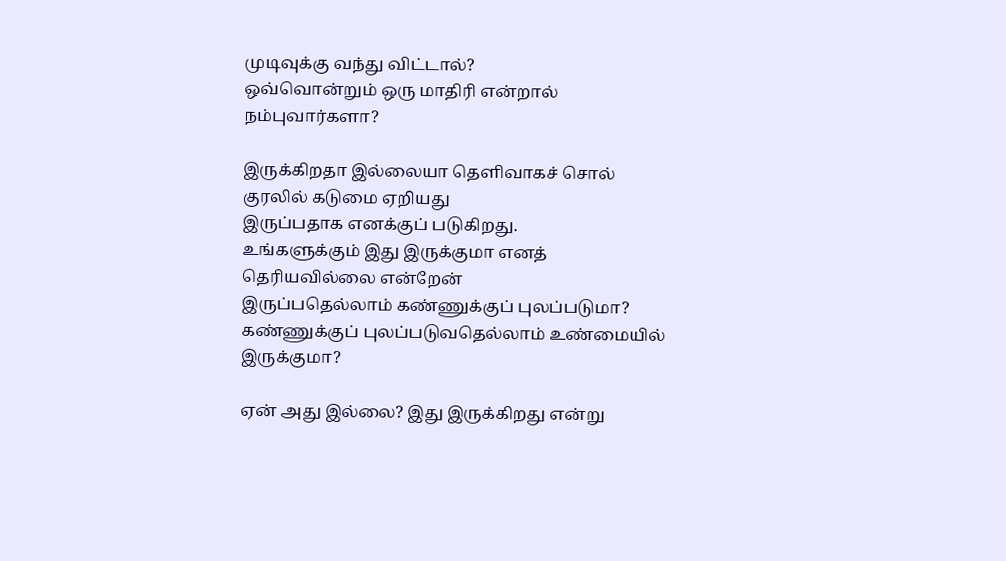முடிவுக்கு வந்து விட்டால்?
ஒவ்வொன்றும் ஒரு மாதிரி என்றால் நம்புவார்களா?

இருக்கிறதா இல்லையா தெளிவாகச் சொல்
குரலில் கடுமை ஏறியது
இருப்பதாக எனக்குப் படுகிறது.
உங்களுக்கும் இது இருக்குமா எனத் தெரியவில்லை என்றேன்
இருப்பதெல்லாம் கண்ணுக்குப் புலப்படுமா?
கண்ணுக்குப் புலப்படுவதெல்லாம் உண்மையில் இருக்குமா?

ஏன் அது இல்லை? இது இருக்கிறது என்று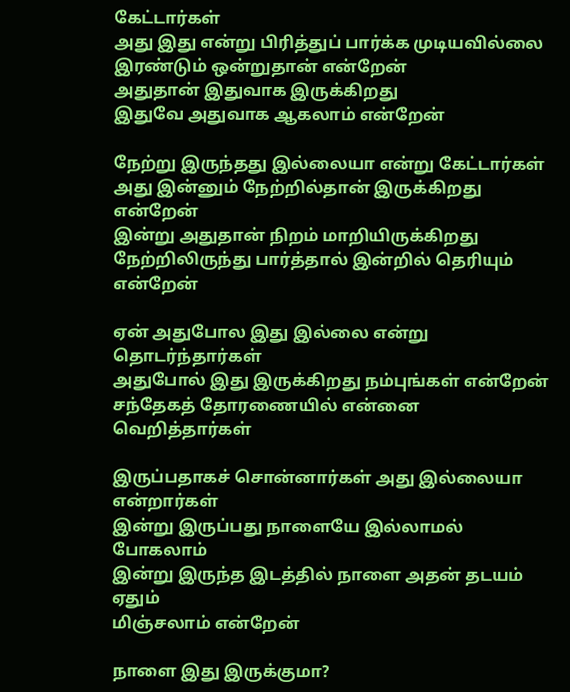கேட்டார்கள்
அது இது என்று பிரித்துப் பார்க்க முடியவில்லை
இரண்டும் ஒன்றுதான் என்றேன்
அதுதான் இதுவாக இருக்கிறது
இதுவே அதுவாக ஆகலாம் என்றேன்

நேற்று இருந்தது இல்லையா என்று கேட்டார்கள்
அது இன்னும் நேற்றில்தான் இருக்கிறது என்றேன்
இன்று அதுதான் நிறம் மாறியிருக்கிறது
நேற்றிலிருந்து பார்த்தால் இன்றில் தெரியும் என்றேன்

ஏன் அதுபோல இது இல்லை என்று தொடர்ந்தார்கள்
அதுபோல் இது இருக்கிறது நம்புங்கள் என்றேன்
சந்தேகத் தோரணையில் என்னை வெறித்தார்கள்

இருப்பதாகச் சொன்னார்கள் அது இல்லையா என்றார்கள்
இன்று இருப்பது நாளையே இல்லாமல் போகலாம்
இன்று இருந்த இடத்தில் நாளை அதன் தடயம் ஏதும்
மிஞ்சலாம் என்றேன்

நாளை இது இருக்குமா?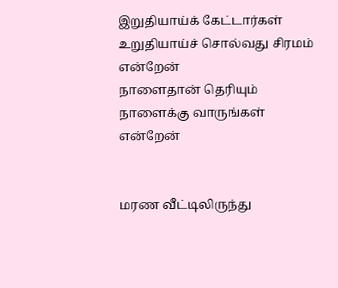இறுதியாய்க் கேட்டார்கள்
உறுதியாய்ச் சொல்வது சிரமம் என்றேன்
நாளைதான் தெரியும்
நாளைக்கு வாருங்கள் என்றேன்


மரண வீட்டிலிருந்து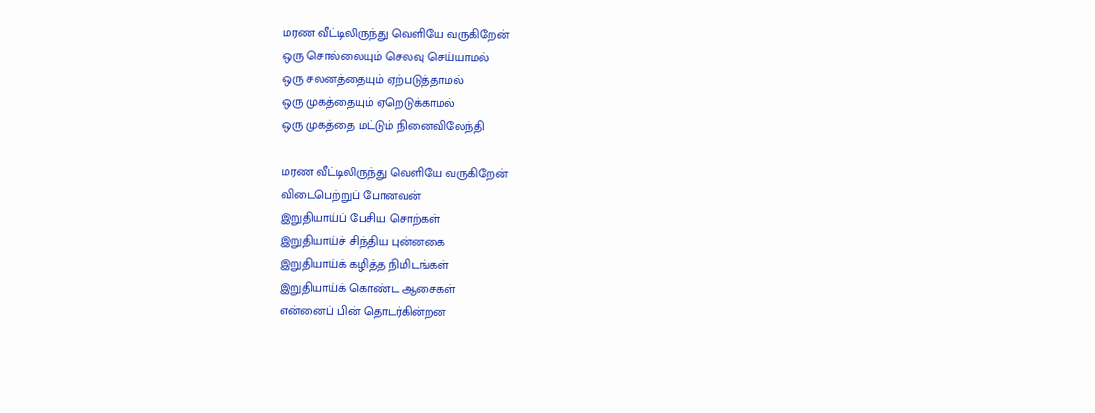மரண வீட்டிலிருந்து வெளியே வருகிறேன்
ஒரு சொல்லையும் செலவு செய்யாமல்
ஒரு சலனத்தையும் ஏற்படுத்தாமல்
ஒரு முகத்தையும் ஏறெடுக்காமல்
ஒரு முகத்தை மட்டும் நினைவிலேந்தி

மரண வீட்டிலிருந்து வெளியே வருகிறேன்
விடைபெற்றுப் போனவன்
இறுதியாய்ப் பேசிய சொற்கள்
இறுதியாய்ச் சிந்திய புன்னகை
இறுதியாய்க் கழித்த நிமிடங்கள்
இறுதியாய்க் கொண்ட ஆசைகள்
என்னைப் பின் தொடர்கின்றன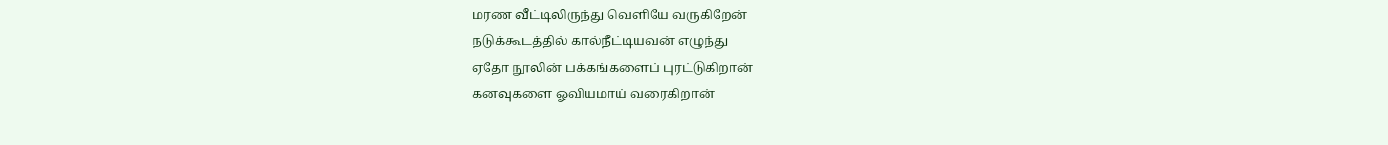மரண வீட்டிலிருந்து வெளியே வருகிறேன்
நடுக்கூடத்தில் கால்நீட்டியவன் எழுந்து
ஏதோ நூலின் பக்கங்களைப் புரட்டுகிறான்
கனவுகளை ஓவியமாய் வரைகிறான்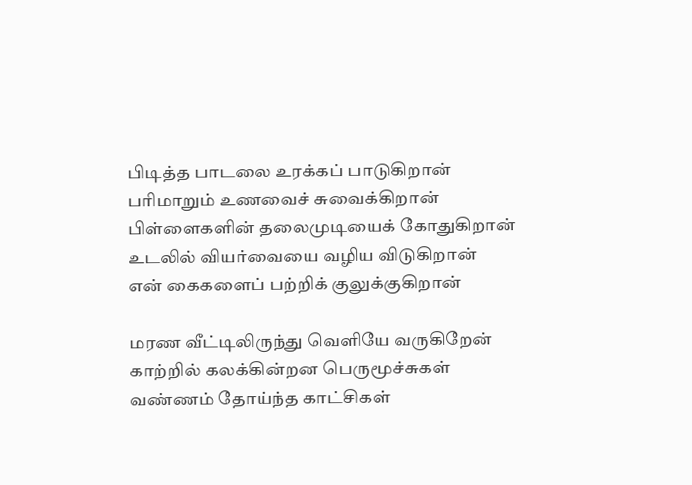பிடித்த பாடலை உரக்கப் பாடுகிறான்
பரிமாறும் உணவைச் சுவைக்கிறான்
பிள்ளைகளின் தலைமுடியைக் கோதுகிறான்
உடலில் வியர்வையை வழிய விடுகிறான்
என் கைகளைப் பற்றிக் குலுக்குகிறான்

மரண வீட்டிலிருந்து வெளியே வருகிறேன்
காற்றில் கலக்கின்றன பெருமூச்சுகள்
வண்ணம் தோய்ந்த காட்சிகள்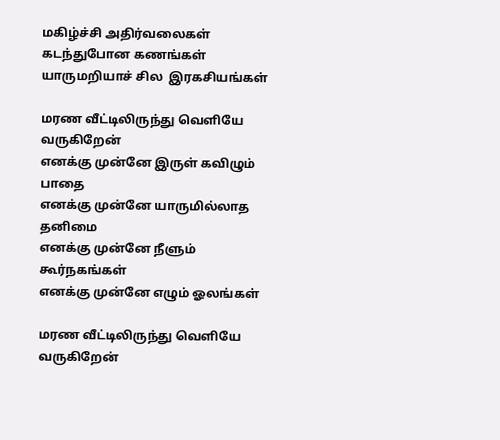மகிழ்ச்சி அதிர்வலைகள்
கடந்துபோன கணங்கள்
யாருமறியாச் சில  இரகசியங்கள்

மரண வீட்டிலிருந்து வெளியே வருகிறேன்
எனக்கு முன்னே இருள் கவிழும் பாதை
எனக்கு முன்னே யாருமில்லாத தனிமை
எனக்கு முன்னே நீளும் கூர்நகங்கள்
எனக்கு முன்னே எழும் ஓலங்கள்

மரண வீட்டிலிருந்து வெளியே வருகிறேன்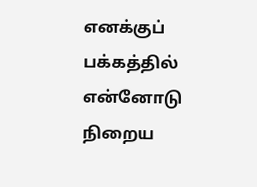எனக்குப் பக்கத்தில் என்னோடு
நிறைய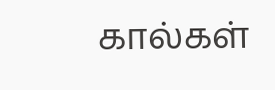கால்கள்